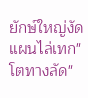ยักษ์ใหญ่งัดแผนไล่เทก"โตทางลัด"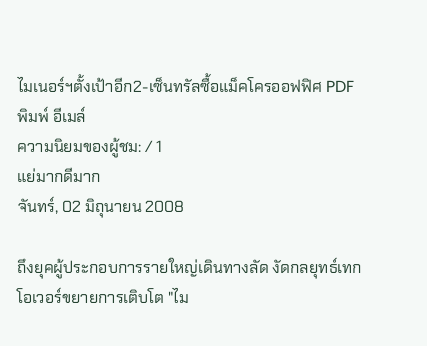ไมเนอร์ฯตั้งเป้าอีก2-เซ็นทรัลซื้อแม็คโครออฟฟิศ PDF พิมพ์ อีเมล์
ความนิยมของผู้ชม: / 1
แย่มากดีมาก
จันทร์, 02 มิถุนายน 2008

ถึงยุคผู้ประกอบการรายใหญ่เดินทางลัด งัดกลยุทธ์เทกโอเวอร์ขยายการเติบโต "ไม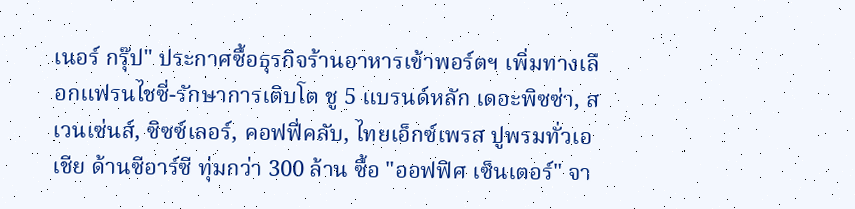เนอร์ กรุ๊ป" ประกาศซื้อธุรกิจร้านอาหารเข้าพอร์ตฯ เพิ่มทางเลือกแฟรนไชซี่-รักษาการเติบโต ชู 5 แบรนด์หลัก เดอะพิซซ่า, สเวนเซ่นส์, ซิซซ์เลอร์, คอฟฟี่คลับ, ไทยเอ็กซ์เพรส ปูพรมทั่วเอเชีย ด้านซีอาร์ซี ทุ่มกว่า 300 ล้าน ซื้อ "ออฟฟิศ เซ็นเตอร์" จา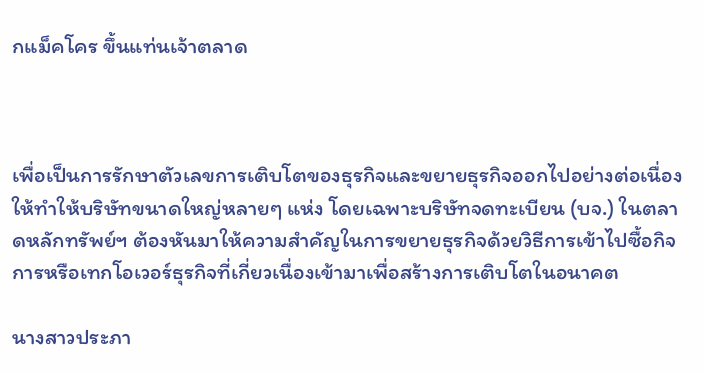กแม็คโคร ขึ้นแท่นเจ้าตลาด



เพื่อเป็นการรักษาตัวเลขการเติบโตของธุรกิจและขยายธุรกิจออกไปอย่างต่อเนื่อง ให้ทำให้บริษัทขนาดใหญ่หลายๆ แห่ง โดยเฉพาะบริษัทจดทะเบียน (บจ.) ในตลาดหลักทรัพย์ฯ ต้องหันมาให้ความสำคัญในการขยายธุรกิจด้วยวิธีการเข้าไปซื้อกิจการหรือเทกโอเวอร์ธุรกิจที่เกี่ยวเนื่องเข้ามาเพื่อสร้างการเติบโตในอนาคต

นางสาวประภา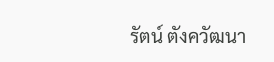รัตน์ ตังควัฒนา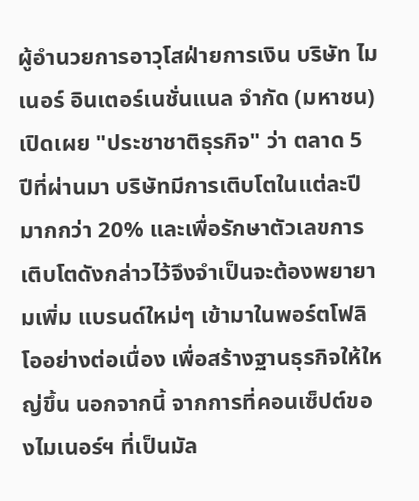ผู้อำนวยการอาวุโสฝ่ายการเงิน บริษัท ไมเนอร์ อินเตอร์เนชั่นแนล จำกัด (มหาชน) เปิดเผย "ประชาชาติธุรกิจ" ว่า ตลาด 5 ปีที่ผ่านมา บริษัทมีการเติบโตในแต่ละปีมากกว่า 20% และเพื่อรักษาตัวเลขการเติบโตดังกล่าวไว้จึงจำเป็นจะต้องพยายามเพิ่ม แบรนด์ใหม่ๆ เข้ามาในพอร์ตโฟลิโออย่างต่อเนื่อง เพื่อสร้างฐานธุรกิจให้ใหญ่ขึ้น นอกจากนี้ จากการที่คอนเซ็ปต์ของไมเนอร์ฯ ที่เป็นมัล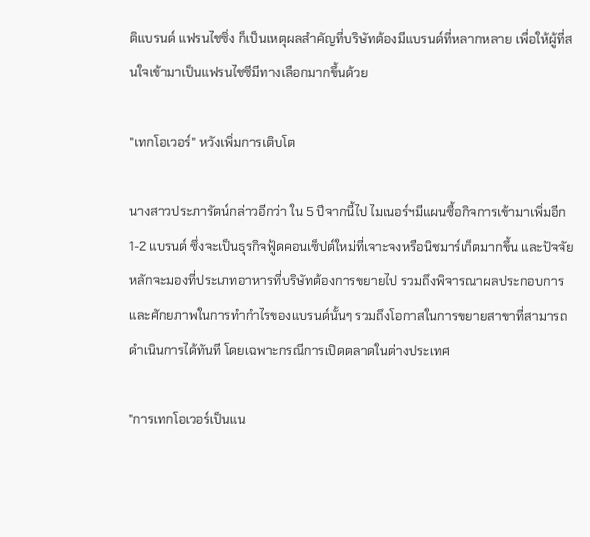ติแบรนด์ แฟรนไชซิ่ง ก็เป็นเหตุผลสำคัญที่บริษัทต้องมีแบรนด์ที่หลากหลาย เพื่อให้ผู้ที่สนใจเข้ามาเป็นแฟรนไชซีมีทางเลือกมากขึ้นด้วย

"เทกโอเวอร์" หวังเพิ่มการเติบโต

นางสาวประภารัตน์กล่าวอีกว่า ใน 5 ปีจากนี้ไป ไมเนอร์ฯมีแผนซื้อกิจการเข้ามาเพิ่มอีก 1-2 แบรนด์ ซึ่งจะเป็นธุรกิจฟู้ดคอนเซ็ปต์ใหม่ที่เจาะจงหรือนิชมาร์เก็ตมากขึ้น และปัจจัยหลักจะมองที่ประเภทอาหารที่บริษัทต้องการขยายไป รวมถึงพิจารณาผลประกอบการและศักยภาพในการทำกำไรของแบรนด์นั้นๆ รวมถึงโอกาสในการขยายสาขาที่สามารถดำเนินการได้ทันที โดยเฉพาะกรณีการเปิดตลาดในต่างประเทศ

"การเทกโอเวอร์เป็นแน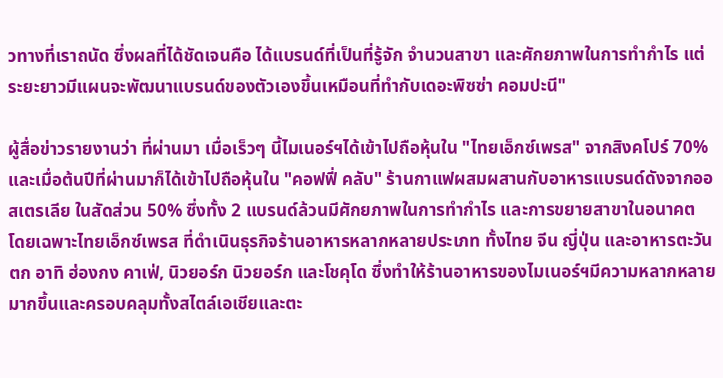วทางที่เราถนัด ซึ่งผลที่ได้ชัดเจนคือ ได้แบรนด์ที่เป็นที่รู้จัก จำนวนสาขา และศักยภาพในการทำกำไร แต่ระยะยาวมีแผนจะพัฒนาแบรนด์ของตัวเองขึ้นเหมือนที่ทำกับเดอะพิซซ่า คอมปะนี"

ผู้สื่อข่าวรายงานว่า ที่ผ่านมา เมื่อเร็วๆ นี้ไมเนอร์ฯได้เข้าไปถือหุ้นใน "ไทยเอ็กซ์เพรส" จากสิงคโปร์ 70% และเมื่อต้นปีที่ผ่านมาก็ได้เข้าไปถือหุ้นใน "คอฟฟี่ คลับ" ร้านกาแฟผสมผสานกับอาหารแบรนด์ดังจากออสเตรเลีย ในสัดส่วน 50% ซึ่งทั้ง 2 แบรนด์ล้วนมีศักยภาพในการทำกำไร และการขยายสาขาในอนาคต โดยเฉพาะไทยเอ็กซ์เพรส ที่ดำเนินธุรกิจร้านอาหารหลากหลายประเภท ทั้งไทย จีน ญี่ปุ่น และอาหารตะวันตก อาทิ ฮ่องกง คาเฟ่, นิวยอร์ก นิวยอร์ก และโชคุโด ซึ่งทำให้ร้านอาหารของไมเนอร์ฯมีความหลากหลายมากขึ้นและครอบคลุมทั้งสไตล์เอเชียและตะ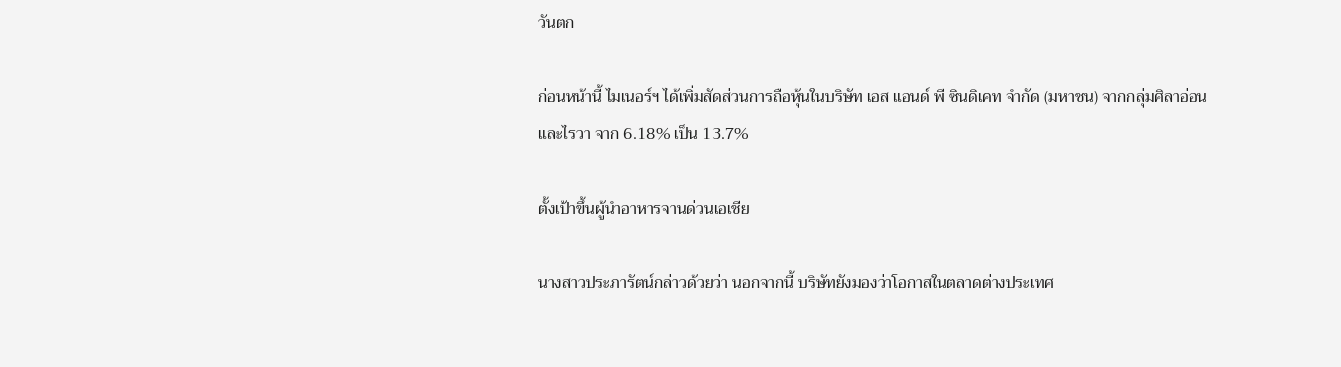วันตก

ก่อนหน้านี้ ไมเนอร์ฯ ได้เพิ่มสัดส่วนการถือหุ้นในบริษัท เอส แอนด์ พี ซินดิเคท จำกัด (มหาชน) จากกลุ่มศิลาอ่อนและไรวา จาก 6.18% เป็น 13.7%

ตั้งเป้าขึ้นผู้นำอาหารจานด่วนเอเชีย

นางสาวประภารัตน์กล่าวด้วยว่า นอกจากนี้ บริษัทยังมองว่าโอกาสในตลาดต่างประเทศ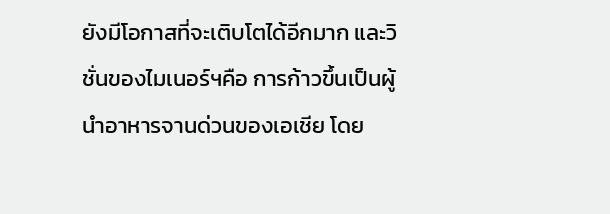ยังมีโอกาสที่จะเติบโตได้อีกมาก และวิชั่นของไมเนอร์ฯคือ การก้าวขึ้นเป็นผู้นำอาหารจานด่วนของเอเชีย โดย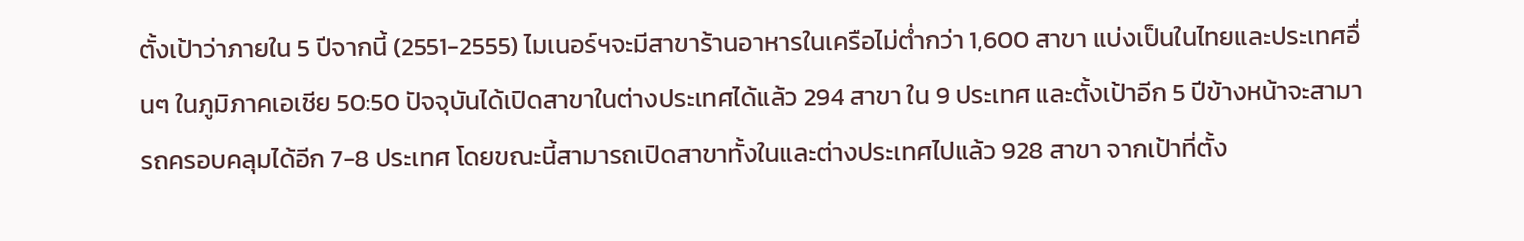ตั้งเป้าว่าภายใน 5 ปีจากนี้ (2551-2555) ไมเนอร์ฯจะมีสาขาร้านอาหารในเครือไม่ต่ำกว่า 1,600 สาขา แบ่งเป็นในไทยและประเทศอื่นๆ ในภูมิภาคเอเชีย 50:50 ปัจจุบันได้เปิดสาขาในต่างประเทศได้แล้ว 294 สาขา ใน 9 ประเทศ และตั้งเป้าอีก 5 ปีข้างหน้าจะสามารถครอบคลุมได้อีก 7-8 ประเทศ โดยขณะนี้สามารถเปิดสาขาทั้งในและต่างประเทศไปแล้ว 928 สาขา จากเป้าที่ตั้ง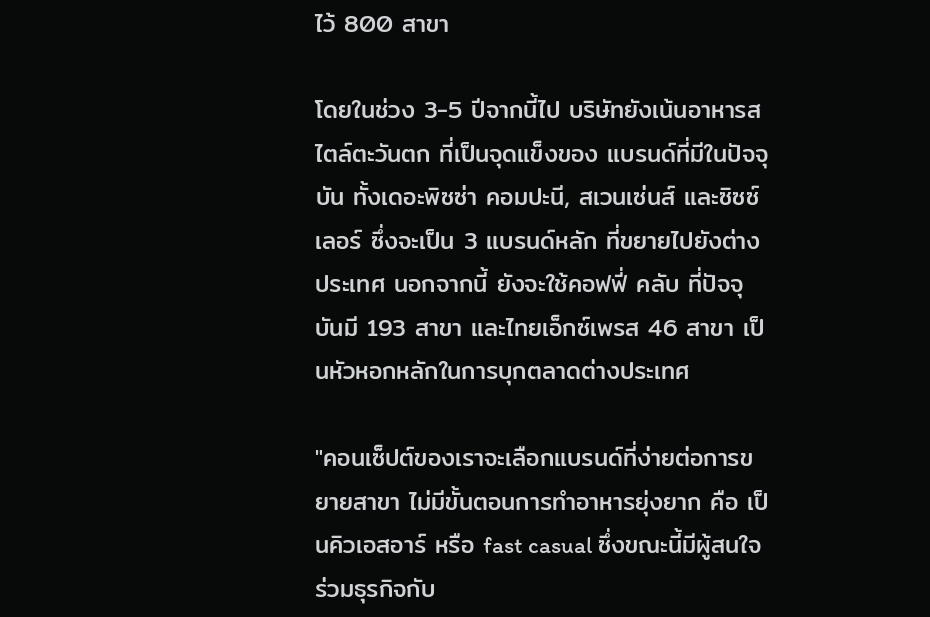ไว้ 800 สาขา

โดยในช่วง 3-5 ปีจากนี้ไป บริษัทยังเน้นอาหารสไตล์ตะวันตก ที่เป็นจุดแข็งของ แบรนด์ที่มีในปัจจุบัน ทั้งเดอะพิซซ่า คอมปะนี, สเวนเซ่นส์ และซิซซ์เลอร์ ซึ่งจะเป็น 3 แบรนด์หลัก ที่ขยายไปยังต่างประเทศ นอกจากนี้ ยังจะใช้คอฟฟี่ คลับ ที่ปัจจุบันมี 193 สาขา และไทยเอ็กซ์เพรส 46 สาขา เป็นหัวหอกหลักในการบุกตลาดต่างประเทศ

"คอนเซ็ปต์ของเราจะเลือกแบรนด์ที่ง่ายต่อการขยายสาขา ไม่มีขั้นตอนการทำอาหารยุ่งยาก คือ เป็นคิวเอสอาร์ หรือ fast casual ซึ่งขณะนี้มีผู้สนใจร่วมธุรกิจกับ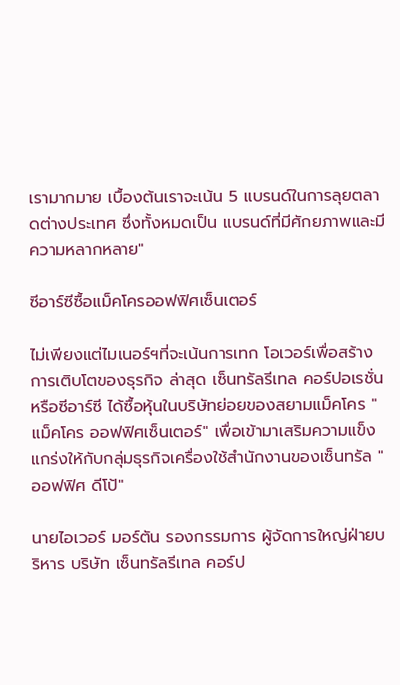เรามากมาย เบื้องต้นเราจะเน้น 5 แบรนด์ในการลุยตลาดต่างประเทศ ซึ่งทั้งหมดเป็น แบรนด์ที่มีศักยภาพและมีความหลากหลาย"

ซีอาร์ซีซื้อแม็คโครออฟฟิศเซ็นเตอร์

ไม่เพียงแต่ไมเนอร์ฯที่จะเน้นการเทก โอเวอร์เพื่อสร้างการเติบโตของธุรกิจ ล่าสุด เซ็นทรัลรีเทล คอร์ปอเรชั่น หรือซีอาร์ซี ได้ซื้อหุ้นในบริษัทย่อยของสยามแม็คโคร "แม็คโคร ออฟฟิศเซ็นเตอร์" เพื่อเข้ามาเสริมความแข็งแกร่งให้กับกลุ่มธุรกิจเครื่องใช้สำนักงานของเซ็นทรัล "ออฟฟิศ ดีโป้"

นายไอเวอร์ มอร์ตัน รองกรรมการ ผู้จัดการใหญ่ฝ่ายบริหาร บริษัท เซ็นทรัลรีเทล คอร์ป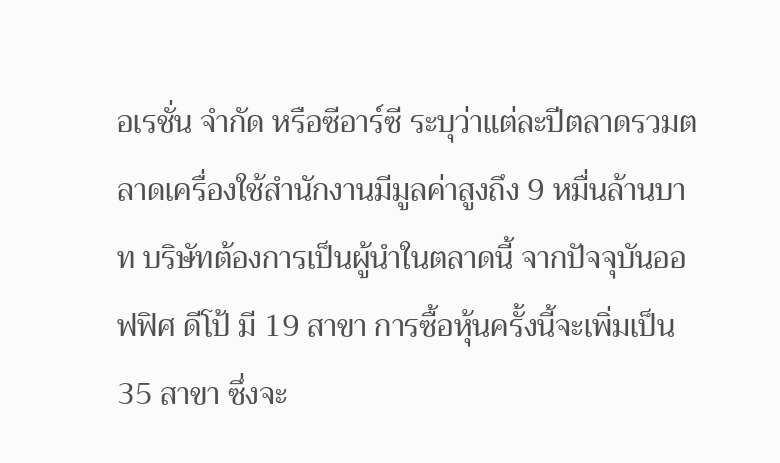อเรชั่น จำกัด หรือซีอาร์ซี ระบุว่าแต่ละปีตลาดรวมตลาดเครื่องใช้สำนักงานมีมูลค่าสูงถึง 9 หมื่นล้านบาท บริษัทต้องการเป็นผู้นำในตลาดนี้ จากปัจจุบันออฟฟิศ ดีโป้ มี 19 สาขา การซื้อหุ้นครั้งนี้จะเพิ่มเป็น 35 สาขา ซึ่งจะ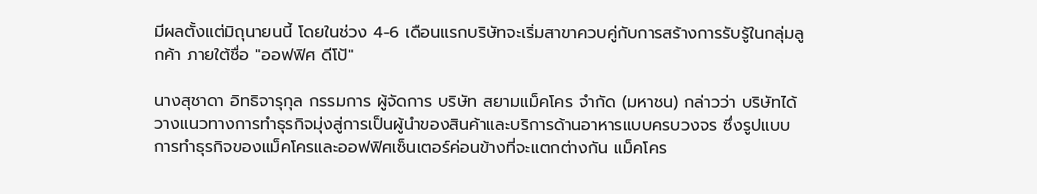มีผลตั้งแต่มิถุนายนนี้ โดยในช่วง 4-6 เดือนแรกบริษัทจะเริ่มสาขาควบคู่กับการสร้างการรับรู้ในกลุ่มลูกค้า ภายใต้ชื่อ "ออฟฟิศ ดีโป้"

นางสุชาดา อิทธิจารุกุล กรรมการ ผู้จัดการ บริษัท สยามแม็คโคร จำกัด (มหาชน) กล่าวว่า บริษัทได้วางแนวทางการทำธุรกิจมุ่งสู่การเป็นผู้นำของสินค้าและบริการด้านอาหารแบบครบวงจร ซึ่งรูปแบบการทำธุรกิจของแม็คโครและออฟฟิศเซ็นเตอร์ค่อนข้างที่จะแตกต่างกัน แม็คโคร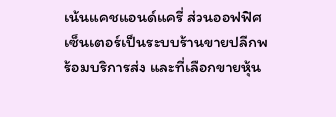เน้นแคชแอนด์แครี่ ส่วนออฟฟิศเซ็นเตอร์เป็นระบบร้านขายปลีกพร้อมบริการส่ง และที่เลือกขายหุ้น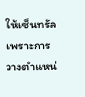ให้เซ็นทรัลเพราะการวางตำแหน่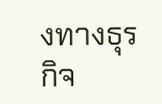งทางธุรกิจ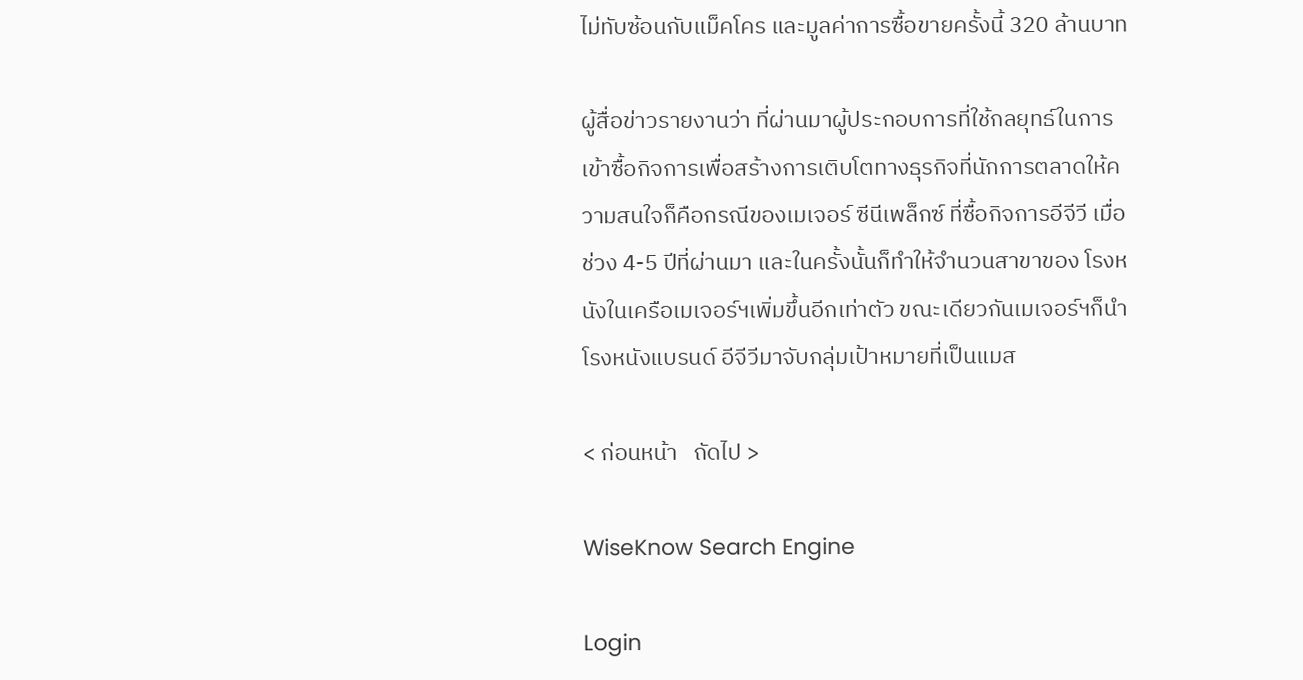ไม่ทับซ้อนกับแม็คโคร และมูลค่าการซื้อขายครั้งนี้ 320 ล้านบาท

ผู้สื่อข่าวรายงานว่า ที่ผ่านมาผู้ประกอบการที่ใช้กลยุทธ์ในการเข้าซื้อกิจการเพื่อสร้างการเติบโตทางธุรกิจที่นักการตลาดให้ความสนใจก็คือกรณีของเมเจอร์ ซีนีเพล็กซ์ ที่ซื้อกิจการอีจีวี เมื่อช่วง 4-5 ปีที่ผ่านมา และในครั้งนั้นก็ทำให้จำนวนสาขาของ โรงหนังในเครือเมเจอร์ฯเพิ่มขึ้นอีกเท่าตัว ขณะเดียวกันเมเจอร์ฯก็นำโรงหนังแบรนด์ อีจีวีมาจับกลุ่มเป้าหมายที่เป็นแมส

< ก่อนหน้า   ถัดไป >

WiseKnow Search Engine

Login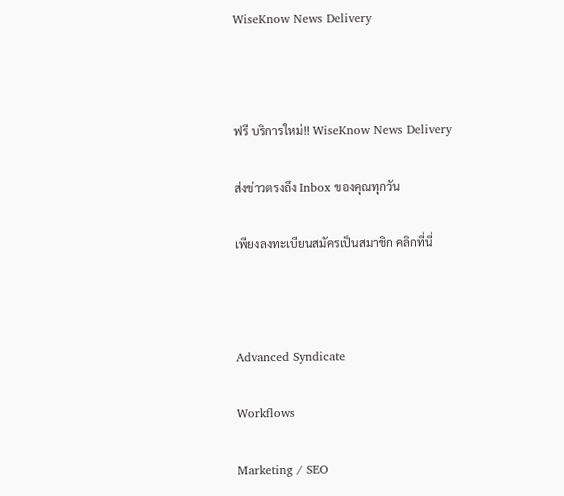WiseKnow News Delivery



ฟรี บริการใหม่!! WiseKnow News Delivery

ส่งข่าวตรงถึง Inbox ของคุณทุกวัน

เพียงลงทะเบียนสมัครเป็นสมาชิก คลิกที่นี่



Advanced Syndicate

Workflows

Marketing / SEO